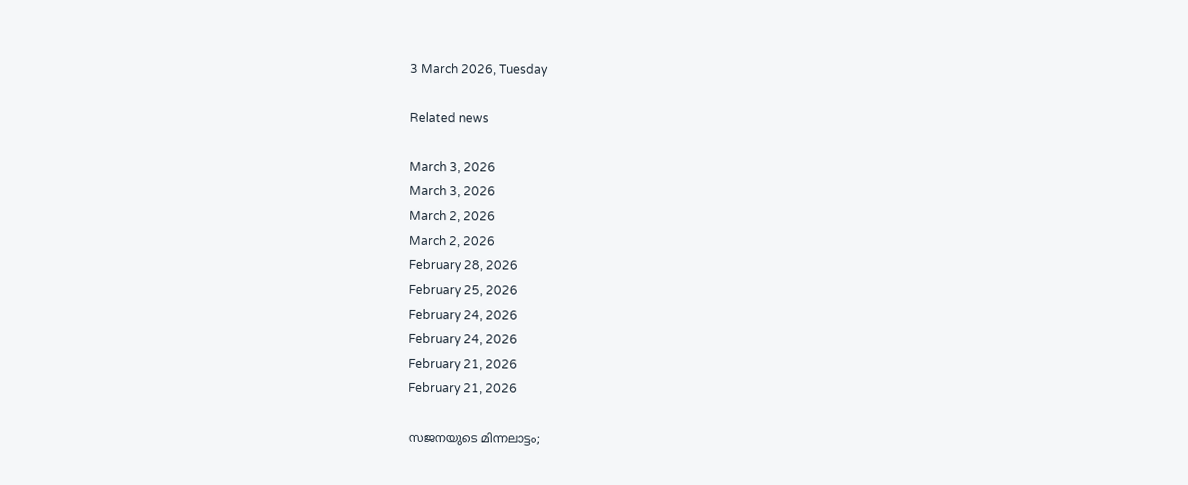3 March 2026, Tuesday

Related news

March 3, 2026
March 3, 2026
March 2, 2026
March 2, 2026
February 28, 2026
February 25, 2026
February 24, 2026
February 24, 2026
February 21, 2026
February 21, 2026

സജനയുടെ മിന്നലാട്ടം;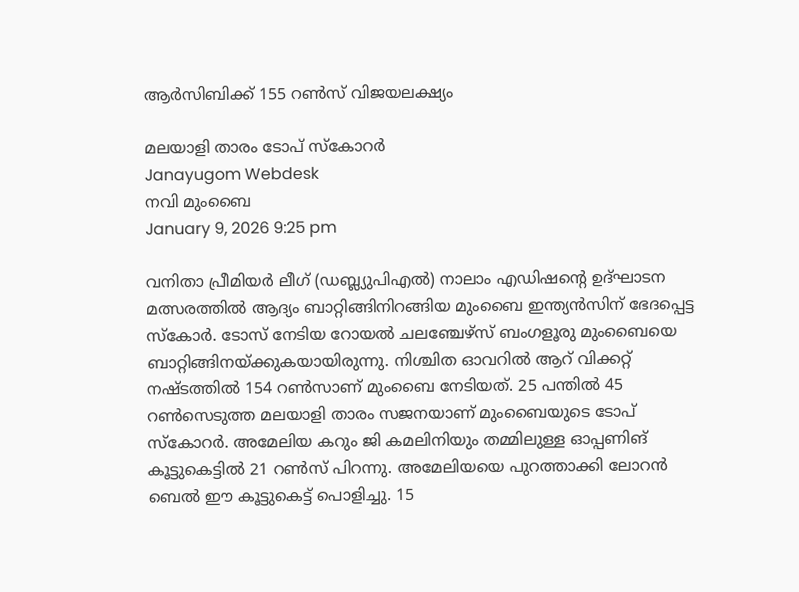ആര്‍സിബിക്ക് 155 റണ്‍സ് വിജയലക്ഷ്യം

മലയാളി താരം ടോപ് സ്കോറര്‍
Janayugom Webdesk
നവി മുംബൈ
January 9, 2026 9:25 pm

വനിതാ പ്രീമിയര്‍ ലീഗ് (ഡബ്ല്യുപിഎല്‍) നാലാം എഡിഷന്റെ ഉദ്ഘാടന മത്സരത്തില്‍ ആദ്യം ബാറ്റിങ്ങിനിറങ്ങിയ മുംബൈ ഇന്ത്യന്‍സിന് ഭേദപ്പെട്ട സ്കോര്‍. ടോസ് നേടിയ റോയല്‍ ചലഞ്ചേഴ്സ് ബംഗളൂരു മുംബൈയെ ബാറ്റിങ്ങിനയ്ക്കുകയായിരുന്നു. നിശ്ചിത ഓവറില്‍ ആറ് വിക്കറ്റ് നഷ്ടത്തില്‍ 154 റണ്‍സാണ് മുംബൈ നേടിയത്. 25 പന്തില്‍ 45 റണ്‍സെടുത്ത മലയാളി താരം സജനയാണ് മുംബൈയുടെ ടോപ് സ്കോറര്‍. അമേലിയ കറും ജി കമലിനിയും തമ്മിലുള്ള ഓപ്പണിങ് കൂട്ടുകെട്ടില്‍ 21 റണ്‍സ് പിറന്നു. അമേലിയയെ പുറത്താക്കി ലോറന്‍ ബെല്‍ ഈ കൂട്ടുകെട്ട് പൊളിച്ചു. 15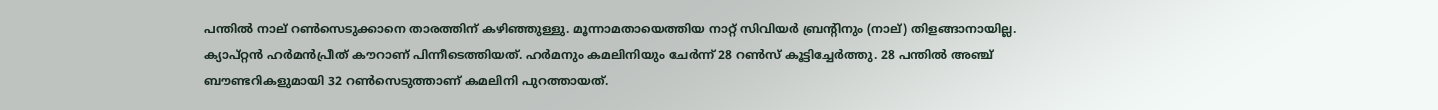പന്തില്‍ നാല് റണ്‍സെടുക്കാനെ താരത്തിന് കഴിഞ്ഞുള്ളു. മൂന്നാമതായെത്തിയ നാറ്റ് സിവിയര്‍ ബ്രന്റിനും (നാല്) തിളങ്ങാനായില്ല. ക്യാപ്റ്റന്‍ ഹര്‍മന്‍പ്രീത് കൗറാണ് പിന്നീടെത്തിയത്. ഹര്‍മനും കമലിനിയും ചേര്‍ന്ന് 28 റണ്‍സ് കൂട്ടിച്ചേര്‍ത്തു. 28 പന്തില്‍ അഞ്ച് ബൗണ്ടറികളുമായി 32 റണ്‍സെടുത്താണ് കമലിനി പുറത്തായത്.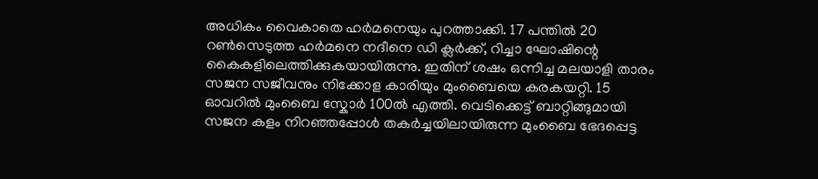അധികം വൈകാതെ ഹര്‍മനെയും പുറത്താക്കി. 17 പന്തില്‍ 20 റണ്‍സെടുത്ത ഹര്‍മനെ നദീനെ ഡി ക്ലര്‍ക്ക്, റിച്ചാ ഘോഷിന്റെ കൈകളിലെത്തിക്കുകയായിരുന്നു. ഇതിന് ശഷം ഒന്നിച്ച മലയാളി താരം സജന സജീവനും നിക്കോള കാരിയും മുംബൈയെ കരകയറ്റി. 15 ഓവറില്‍ മുംബൈ സ്കോര്‍ 100ല്‍ എത്തി. വെടിക്കെട്ട് ബാറ്റിങ്ങുമായി സജന കളം നിറഞ്ഞപ്പോള്‍ തകര്‍ച്ചയിലായിരുന്ന മുംബൈ ഭേദപ്പെട്ട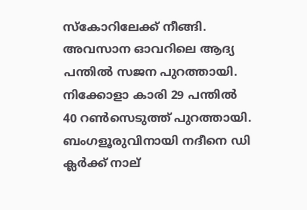സ്കോറിലേക്ക് നീങ്ങി. അവസാന ഓവറിലെ ആദ്യ പന്തില്‍ സജന പുറത്തായി. നിക്കോളാ കാരി 29 പന്തില്‍ 40 റണ്‍സെടുത്ത് പുറത്തായി. ബംഗളൂരുവിനായി നദീനെ ഡി ക്ലര്‍ക്ക് നാല്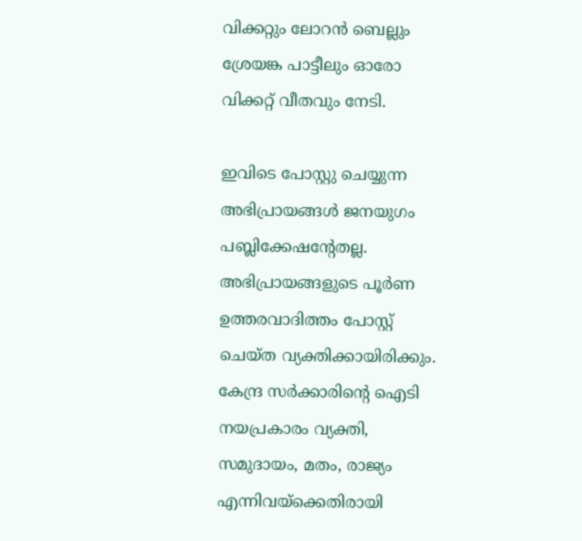വിക്കറ്റും ലോറന്‍ ബെല്ലും ശ്രേയങ്ക പാട്ടീലും ഓരോ വിക്കറ്റ് വീതവും നേടി.

ഇവിടെ പോസ്റ്റു ചെയ്യുന്ന അഭിപ്രായങ്ങള്‍ ജനയുഗം പബ്ലിക്കേഷന്റേതല്ല. അഭിപ്രായങ്ങളുടെ പൂര്‍ണ ഉത്തരവാദിത്തം പോസ്റ്റ് ചെയ്ത വ്യക്തിക്കായിരിക്കും. കേന്ദ്ര സര്‍ക്കാരിന്റെ ഐടി നയപ്രകാരം വ്യക്തി, സമുദായം, മതം, രാജ്യം എന്നിവയ്‌ക്കെതിരായി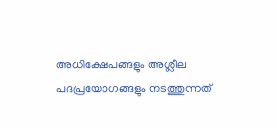അധിക്ഷേപങ്ങളും അശ്ലീല പദപ്രയോഗങ്ങളും നടത്തുന്നത്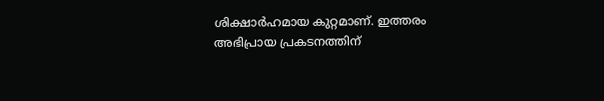ശിക്ഷാര്‍ഹമായ കുറ്റമാണ്. ഇത്തരം അഭിപ്രായ പ്രകടനത്തിന്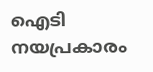ഐടി നയപ്രകാരം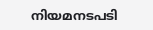നിയമനടപടി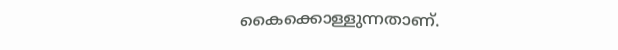കൈക്കൊള്ളുന്നതാണ്.